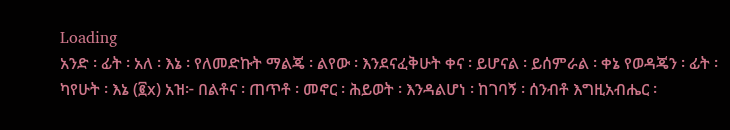Loading
አንድ ፡ ፊት ፡ አለ ፡ እኔ ፡ የለመድኩት ማልጄ ፡ ልየው ፡ እንደናፈቅሁት ቀና ፡ ይሆናል ፡ ይሰምራል ፡ ቀኔ የወዳጄን ፡ ፊት ፡ ካየሁት ፡ እኔ (፪x) አዝ፦ በልቶና ፡ ጠጥቶ ፡ መኖር ፡ ሕይወት ፡ እንዳልሆነ ፡ ከገባኝ ፡ ሰንብቶ እግዚአብሔር ፡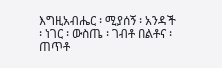እግዚአብሔር ፡ ሚያሰኝ ፡ አንዳች ፡ ነገር ፡ ውስጤ ፡ ገብቶ በልቶና ፡ ጠጥቶ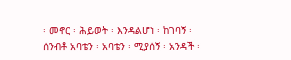፡ መኖር ፡ ሕይወት ፡ እንዳልሆነ ፡ ከገባኝ ፡ ሰንብቶ አባቴን ፡ አባቴን ፡ ሚያሰኝ ፡ አንዳች ፡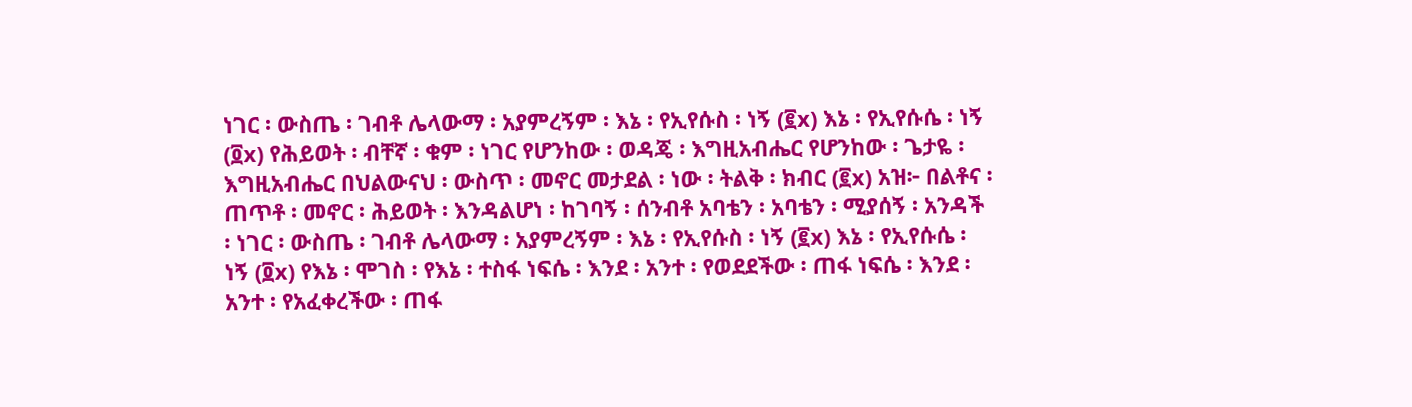ነገር ፡ ውስጤ ፡ ገብቶ ሌላውማ ፡ አያምረኝም ፡ እኔ ፡ የኢየሱስ ፡ ነኝ (፪x) እኔ ፡ የኢየሱሴ ፡ ነኝ (፬x) የሕይወት ፡ ብቸኛ ፡ ቁም ፡ ነገር የሆንከው ፡ ወዳጄ ፡ እግዚአብሔር የሆንከው ፡ ጌታዬ ፡ እግዚአብሔር በህልውናህ ፡ ውስጥ ፡ መኖር መታደል ፡ ነው ፡ ትልቅ ፡ ክብር (፪x) አዝ፦ በልቶና ፡ ጠጥቶ ፡ መኖር ፡ ሕይወት ፡ እንዳልሆነ ፡ ከገባኝ ፡ ሰንብቶ አባቴን ፡ አባቴን ፡ ሚያሰኝ ፡ አንዳች ፡ ነገር ፡ ውስጤ ፡ ገብቶ ሌላውማ ፡ አያምረኝም ፡ እኔ ፡ የኢየሱስ ፡ ነኝ (፪x) እኔ ፡ የኢየሱሴ ፡ ነኝ (፬x) የእኔ ፡ ሞገስ ፡ የእኔ ፡ ተስፋ ነፍሴ ፡ እንደ ፡ አንተ ፡ የወደደችው ፡ ጠፋ ነፍሴ ፡ እንደ ፡ አንተ ፡ የአፈቀረችው ፡ ጠፋ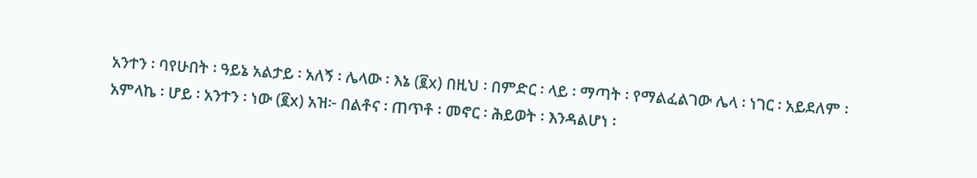አንተን ፡ ባየሁበት ፡ ዓይኔ አልታይ ፡ አለኝ ፡ ሌላው ፡ እኔ (፪x) በዚህ ፡ በምድር ፡ ላይ ፡ ማጣት ፡ የማልፈልገው ሌላ ፡ ነገር ፡ አይደለም ፡ አምላኬ ፡ ሆይ ፡ አንተን ፡ ነው (፪x) አዝ፦ በልቶና ፡ ጠጥቶ ፡ መኖር ፡ ሕይወት ፡ እንዳልሆነ ፡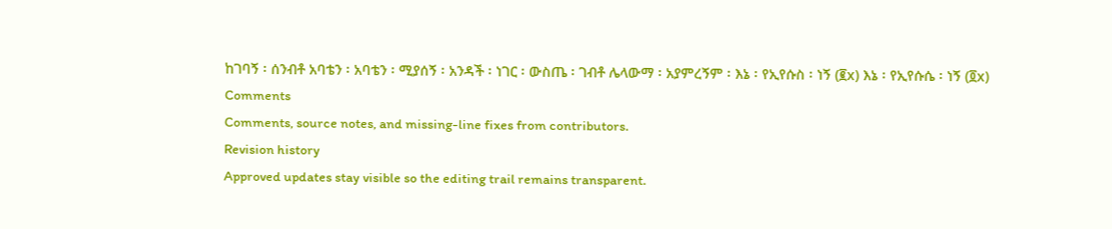ከገባኝ ፡ ሰንብቶ አባቴን ፡ አባቴን ፡ ሚያሰኝ ፡ አንዳች ፡ ነገር ፡ ውስጤ ፡ ገብቶ ሌላውማ ፡ አያምረኝም ፡ እኔ ፡ የኢየሱስ ፡ ነኝ (፪x) እኔ ፡ የኢየሱሴ ፡ ነኝ (፬x)
Comments
Comments, source notes, and missing-line fixes from contributors.
Revision history
Approved updates stay visible so the editing trail remains transparent.